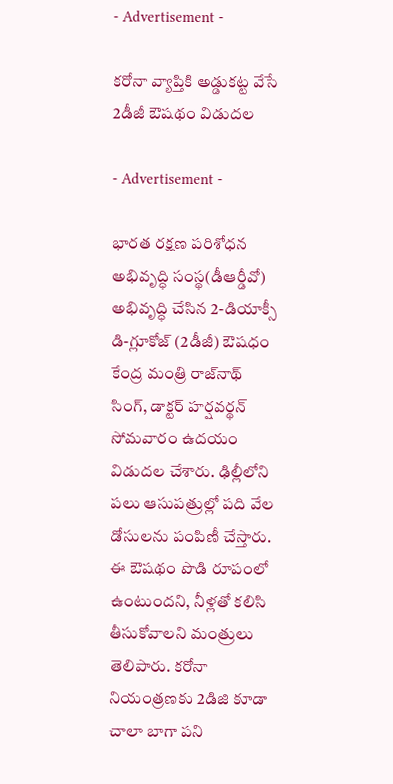- Advertisement -

కరోనా వ్యాప్తికి అడ్డుక‌ట్ట వేసే 2డీజీ ఔషథం విడుదల

- Advertisement -

భార‌త‌ రక్షణ పరిశోధన అభివృద్ధి సంస్థ(డీఆర్డీవో) అభివృద్ధి చేసిన 2-డియాక్సీ డి-గ్లూకోజ్ (2డీజీ) ఔషధం కేంద్ర మంత్రి రాజ్‌నాథ్ సింగ్, డాక్టర్ హర్షవర్థన్ సోమవారం ఉదయం విడుదల చేశారు. ఢిల్లీలోని పలు ఆసుపత్రుల్లో పది వేల డోసులను పంపిణీ చేస్తారు. ఈ ఔషథం పొడి రూపంలో ఉంటుందని, నీళ్లతో కలిసి తీసుకోవాలని మంత్రులు తెలిపారు. కరోనా నియంత్రణకు 2డిజి కూడా చాలా బాగా పని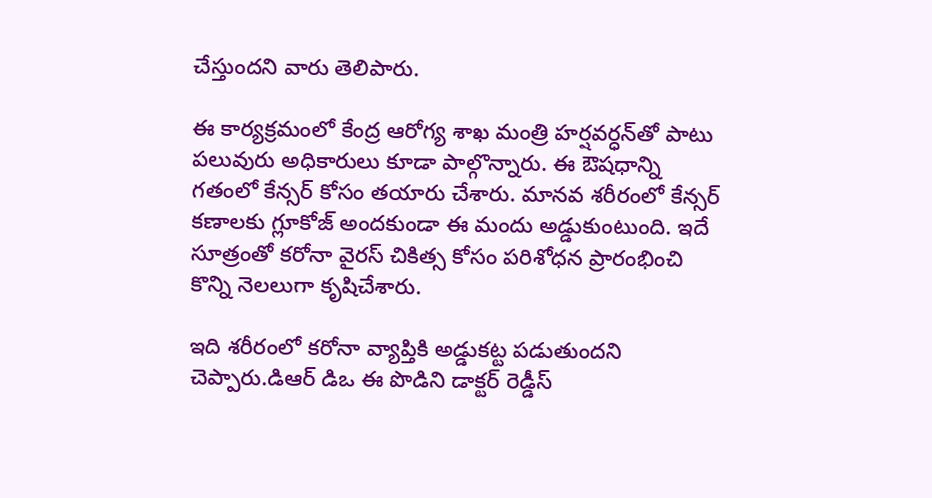చేస్తుందని వారు తెలిపారు.

ఈ కార్య‌క్ర‌మంలో కేంద్ర ఆరోగ్య శాఖ మంత్రి హ‌ర్షవ‌ర్ధ‌న్‌తో పాటు ప‌లువురు అధికారులు కూడా పాల్గొన్నారు. ఈ ఔషధాన్ని గతంలో కేన్సర్ కోసం తయారు చేశారు. మాన‌వ‌ శరీరంలో కేన్సర్ కణాలకు గ్లూకోజ్ అందకుండా ఈ మందు అడ్డుకుంటుంది. ఇదే సూత్రంతో క‌రోనా వైర‌స్ చికిత్స కోసం పరిశోధన ప్రారంభించి కొన్ని నెల‌లుగా కృషిచేశారు.

ఇది శరీరంలో కరోనా వ్యాప్తికి అడ్డుక‌ట్ట ప‌డుతుంద‌ని చెప్పారు.డిఆర్ డిఒ ఈ పొడిని డాక్టర్ రెడ్డీస్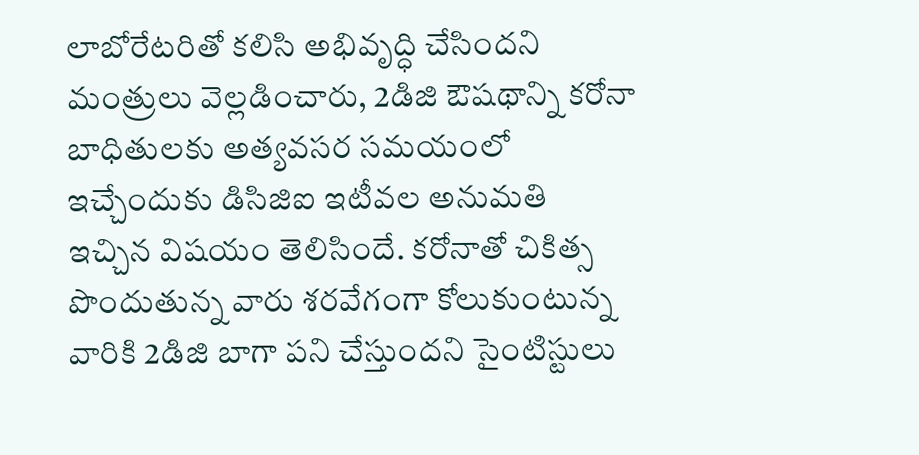లాబోరేటరితో కలిసి అభివృద్ధి చేసిందని మంత్రులు వెల్లడించారు, 2డిజి ఔషథాన్ని కరోనా బాధితులకు అత్యవసర సమయంలో ఇచ్చేందుకు డిసిజిఐ ఇటీవల అనుమతి ఇచ్చిన విషయం తెలిసిందే. కరోనాతో చికిత్స పొందుతున్న వారు శరవేగంగా కోలుకుంటున్న వారికి 2డిజి బాగా పని చేస్తుందని సైంటిస్టులు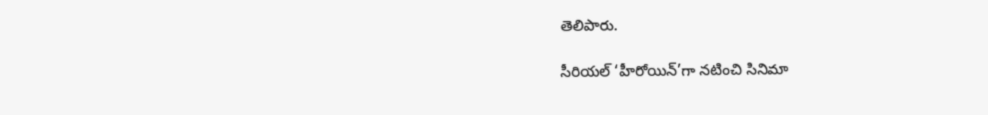తెలిపారు.

సీరియల్ ‘హీరోయిన్’గా నటించి సినిమా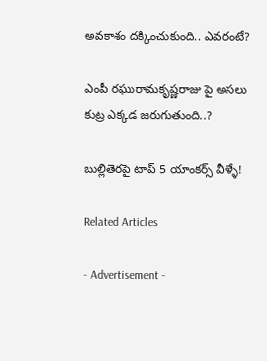అవకాశం దక్కించుకుంది.. ఎవరంటే?

ఎంపీ రఘురామకృష్ణరాజు పై అసలు కుట్ర ఎక్కడ జరుగుతుంది..?

బుల్లితెరపై టాప్ 5 యాంకర్స్ వీళ్ళే!

Related Articles

- Advertisement -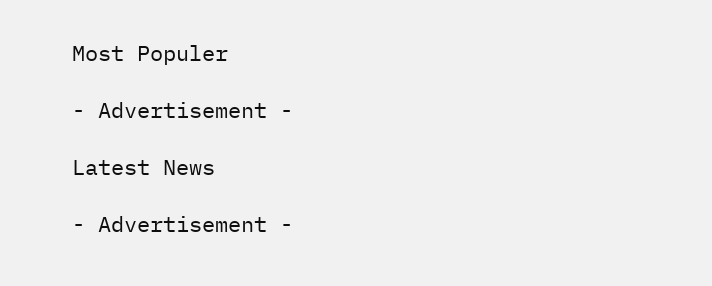Most Populer

- Advertisement -

Latest News

- Advertisement -